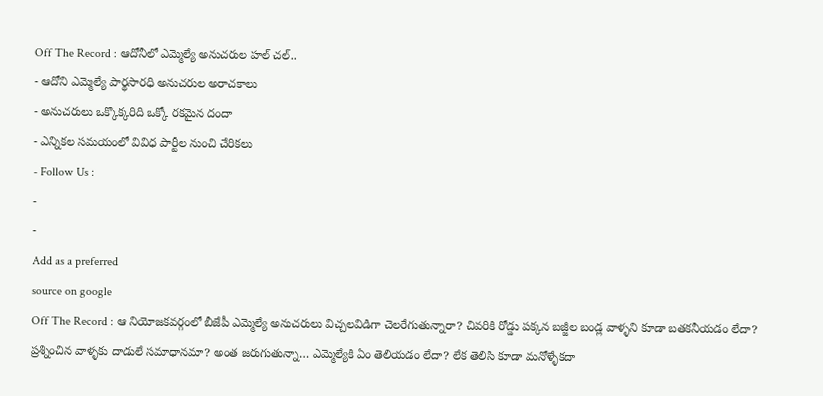Off The Record : ఆదోనీలో ఎమ్మెల్యే అనుచరుల హల్ చల్..
- ఆదోని ఎమ్మెల్యే పార్థసారధి అనుచరుల అరాచకాలు
- అనుచరులు ఒక్కొక్కరిది ఒక్కో రకమైన దందా
- ఎన్నికల సమయంలో వివిధ పార్టీల నుంచి చేరికలు
- Follow Us :
-
-
Add as a preferred
source on google
Off The Record : ఆ నియోజకవర్గంలో బీజేపీ ఎమ్మెల్యే అనుచరులు విచ్చలవిడిగా చెలరేగుతున్నారా? చివరికి రోడ్డు పక్కన బజ్జీల బండ్ల వాళ్ళని కూడా బతకనీయడం లేదా? ప్రశ్నించిన వాళ్ళకు దాడులే సమాధానమా? అంత జరుగుతున్నా… ఎమ్మెల్యేకి ఏం తెలియడం లేదా? లేక తెలిసి కూడా మనోళ్ళేకదా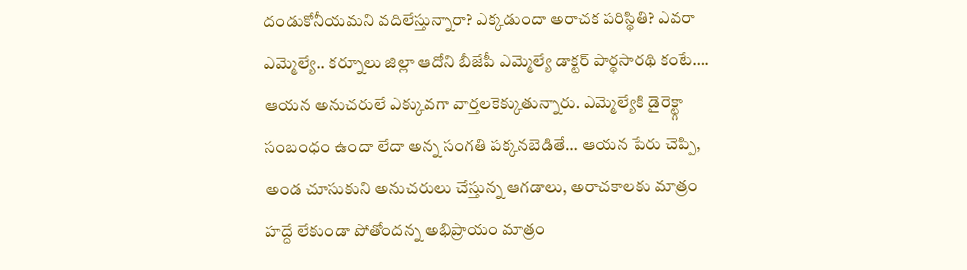దండుకోనీయమని వదిలేస్తున్నారా? ఎక్కడుందా అరాచక పరిస్థితి? ఎవరా ఎమ్మెల్యే.. కర్నూలు జిల్లా ఆదోని బీజేపీ ఎమ్మెల్యే డాక్టర్ పార్థసారథి కంటే…. ఆయన అనుచరులే ఎక్కువగా వార్తలకెక్కుతున్నారు. ఎమ్మెల్యేకి డైరెక్ట్గా సంబంధం ఉందా లేదా అన్న సంగతి పక్కనబెడితే… ఆయన పేరు చెప్పి, అండ చూసుకుని అనుచరులు చేస్తున్న ఆగడాలు, అరాచకాలకు మాత్రం హద్దే లేకుండా పోతోందన్న అభిప్రాయం మాత్రం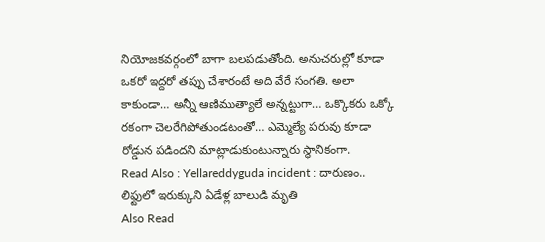నియోజకవర్గంలో బాగా బలపడుతోంది. అనుచరుల్లో కూడా ఒకరో ఇద్దరో తప్పు చేశారంటే అది వేరే సంగతి. అలా కాకుండా… అన్నీ ఆణిముత్యాలే అన్నట్టుగా… ఒక్కొకరు ఒక్కో రకంగా చెలరేగిపోతుండటంతో… ఎమ్మెల్యే పరువు కూడా రోడ్డున పడిందని మాట్లాడుకుంటున్నారు స్థానికంగా.
Read Also : Yellareddyguda incident : దారుణం.. లిఫ్టులో ఇరుక్కుని ఏడేళ్ల బాలుడి మృతి
Also Read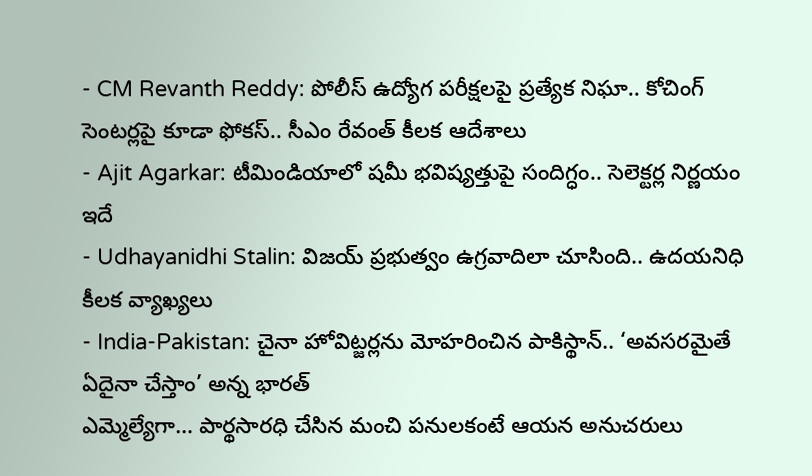- CM Revanth Reddy: పోలీస్ ఉద్యోగ పరీక్షలపై ప్రత్యేక నిఘా.. కోచింగ్ సెంటర్లపై కూడా ఫోకస్.. సీఎం రేవంత్ కీలక ఆదేశాలు
- Ajit Agarkar: టీమిండియాలో షమీ భవిష్యత్తుపై సందిగ్ధం.. సెలెక్టర్ల నిర్ణయం ఇదే
- Udhayanidhi Stalin: విజయ్ ప్రభుత్వం ఉగ్రవాదిలా చూసింది.. ఉదయనిధి కీలక వ్యాఖ్యలు
- India-Pakistan: చైనా హోవిట్జర్లను మోహరించిన పాకిస్థాన్.. ‘అవసరమైతే ఏదైనా చేస్తాం’ అన్న భారత్
ఎమ్మెల్యేగా… పార్థసారధి చేసిన మంచి పనులకంటే ఆయన అనుచరులు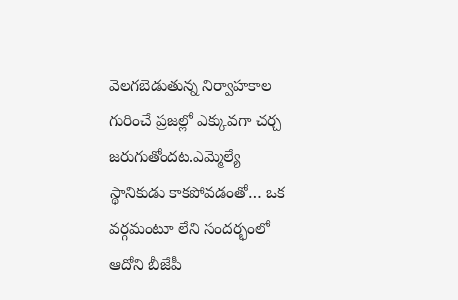వెలగబెడుతున్న నిర్వాహకాల గురించే ప్రజల్లో ఎక్కువగా చర్చ జరుగుతోందట.ఎమ్మెల్యే స్థానికుడు కాకపోవడంతో… ఒక వర్గమంటూ లేని సందర్భంలో ఆదోని బీజేపీ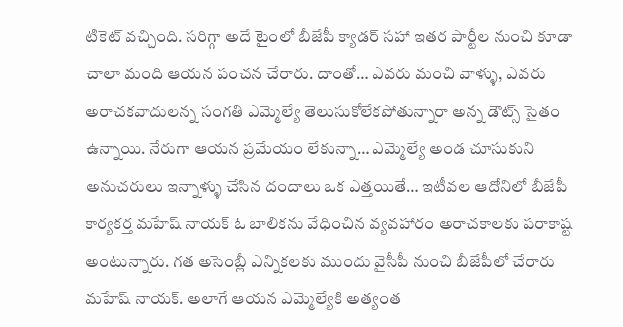టికెట్ వచ్చింది. సరిగ్గా అదే టైంలో బీజేపీ క్యాడర్ సహా ఇతర పార్టీల నుంచి కూడా చాలా మంది ఆయన పంచన చేరారు. దాంతో… ఎవరు మంచి వాళ్ళు, ఎవరు అరాచకవాదులన్న సంగతి ఎమ్మెల్యే తెలుసుకోలేకపోతున్నారా అన్న డౌట్స్ సైతం ఉన్నాయి. నేరుగా ఆయన ప్రమేయం లేకున్నా… ఎమ్మెల్యే అండ చూసుకుని అనుచరులు ఇన్నాళ్ళు చేసిన దందాలు ఒక ఎత్తయితే… ఇటీవల ఆదోనిలో బీజేపీ కార్యకర్త మహేష్ నాయక్ ఓ బాలికను వేధించిన వ్యవహారం అరాచకాలకు పరాకాష్ట అంటున్నారు. గత అసెంబ్లీ ఎన్నికలకు ముందు వైసీపీ నుంచి బీజేపీలో చేరారు మహేష్ నాయక్. అలాగే ఆయన ఎమ్మెల్యేకి అత్యంత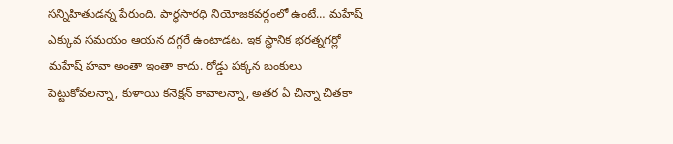సన్నిహితుడన్న పేరుంది. పార్థసారధి నియోజకవర్గంలో ఉంటే… మహేష్ ఎక్కువ సమయం ఆయన దగ్గరే ఉంటాడట. ఇక స్థానిక భరత్నగర్లో మహేష్ హవా అంతా ఇంతా కాదు. రోడ్డు పక్కన బంకులు పెట్టుకోవలన్నా, కుళాయి కనెక్షన్ కావాలన్నా, అతర ఏ చిన్నా చితకా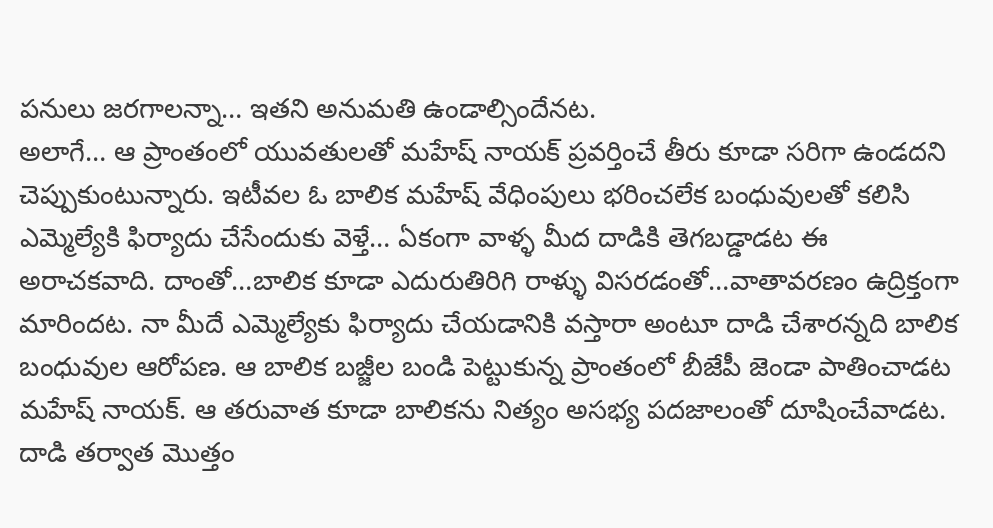పనులు జరగాలన్నా… ఇతని అనుమతి ఉండాల్సిందేనట.
అలాగే… ఆ ప్రాంతంలో యువతులతో మహేష్ నాయక్ ప్రవర్తించే తీరు కూడా సరిగా ఉండదని చెప్పుకుంటున్నారు. ఇటీవల ఓ బాలిక మహేష్ వేధింపులు భరించలేక బంధువులతో కలిసి ఎమ్మెల్యేకి ఫిర్యాదు చేసేందుకు వెళ్తే… ఏకంగా వాళ్ళ మీద దాడికి తెగబడ్డాడట ఈ అరాచకవాది. దాంతో…బాలిక కూడా ఎదురుతిరిగి రాళ్ళు విసరడంతో…వాతావరణం ఉద్రిక్తంగా మారిందట. నా మీదే ఎమ్మెల్యేకు ఫిర్యాదు చేయడానికి వస్తారా అంటూ దాడి చేశారన్నది బాలిక బంధువుల ఆరోపణ. ఆ బాలిక బజ్జీల బండి పెట్టుకున్న ప్రాంతంలో బీజేపీ జెండా పాతించాడట మహేష్ నాయక్. ఆ తరువాత కూడా బాలికను నిత్యం అసభ్య పదజాలంతో దూషించేవాడట. దాడి తర్వాత మొత్తం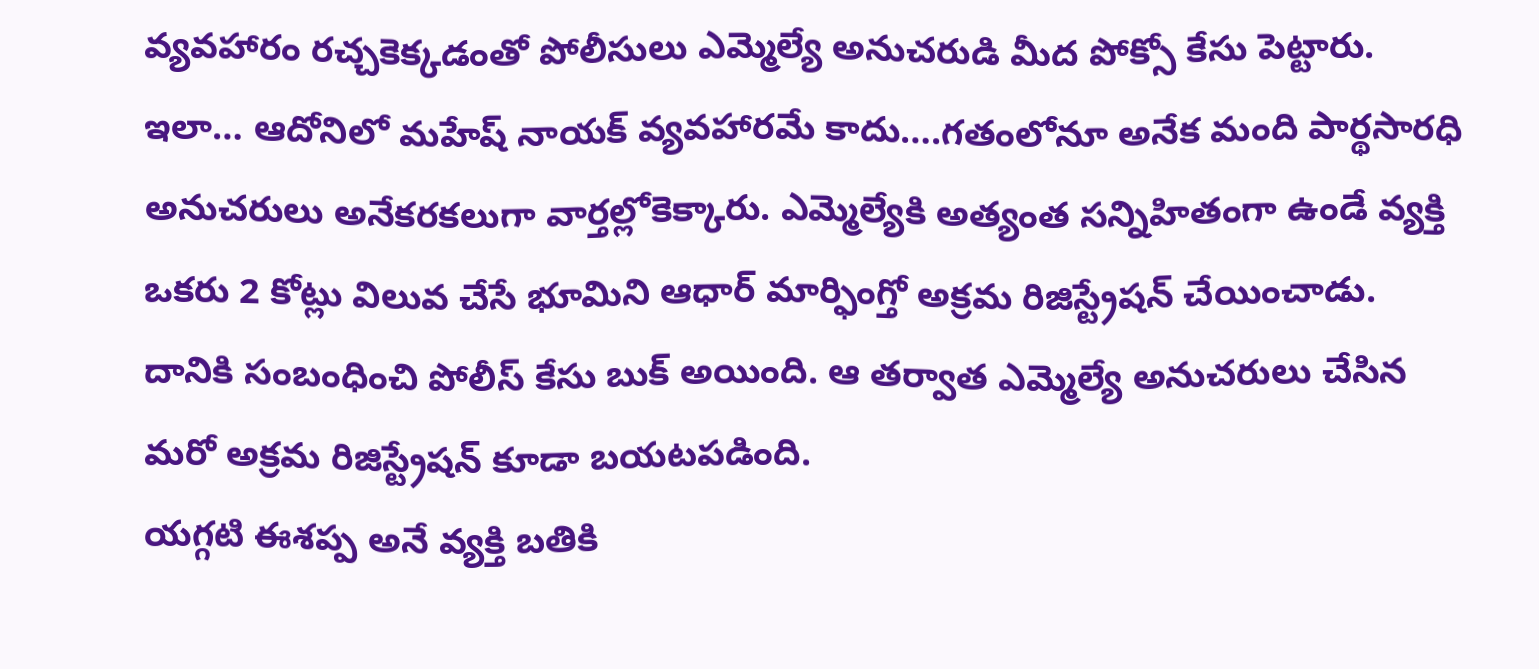వ్యవహారం రచ్చకెక్కడంతో పోలీసులు ఎమ్మెల్యే అనుచరుడి మీద పోక్సో కేసు పెట్టారు. ఇలా… ఆదోనిలో మహేష్ నాయక్ వ్యవహారమే కాదు….గతంలోనూ అనేక మంది పార్థసారధి అనుచరులు అనేకరకలుగా వార్తల్లోకెక్కారు. ఎమ్మెల్యేకి అత్యంత సన్నిహితంగా ఉండే వ్యక్తి ఒకరు 2 కోట్లు విలువ చేసే భూమిని ఆధార్ మార్ఫింగ్తో అక్రమ రిజిస్ట్రేషన్ చేయించాడు. దానికి సంబంధించి పోలీస్ కేసు బుక్ అయింది. ఆ తర్వాత ఎమ్మెల్యే అనుచరులు చేసిన మరో అక్రమ రిజిస్ట్రేషన్ కూడా బయటపడింది.
యగ్గటి ఈశప్ప అనే వ్యక్తి బతికి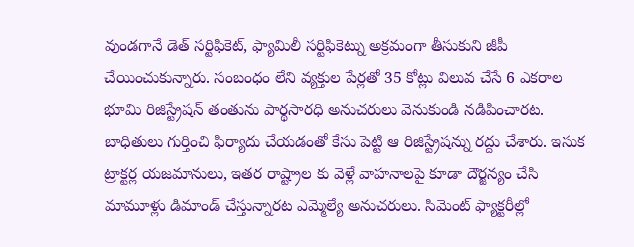వుండగానే డెత్ సర్టిఫికెట్, ఫ్యామిలీ సర్టిఫికెట్ను అక్రమంగా తీసుకుని జీపీ చేయించుకున్నారు. సంబంధం లేని వ్యక్తుల పేర్లతో 35 కోట్లు విలువ చేసే 6 ఎకరాల భూమి రిజిస్ట్రేషన్ తంతును పార్థసారధి అనుచరులు వెనుకుండి నడిపించారట. బాధితులు గుర్తించి ఫిర్యాదు చేయడంతో కేసు పెట్టి ఆ రిజిస్ట్రేషన్ను రద్దు చేశారు. ఇసుక ట్రాక్టర్ల యజమానులు, ఇతర రాష్ట్రాల కు వెళ్లే వాహనాలపై కూడా దౌర్జన్యం చేసి మామూళ్లు డిమాండ్ చేస్తున్నారట ఎమ్మెల్యే అనుచరులు. సిమెంట్ ఫ్యాక్టరీల్లో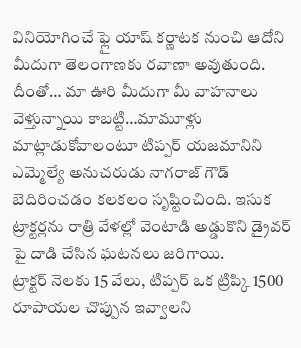వినియోగించే ఫ్లై యాష్ కర్ణాటక నుంచి ఆదోని మీదుగా తెలంగాణకు రవాణా అవుతుంది. దీంతో… మా ఊరి మీదుగా మీ వాహనాలు వెళ్తున్నాయి కాబట్టి…మామూళ్లు మాట్లాడుకోవాలంటూ టిప్పర్ యజమానిని ఎమ్మెల్యే అనుచరుడు నాగరాజ్ గౌడ్ బెదిరించడం కలకలం సృష్టించింది. ఇసుక ట్రాక్టర్లను రాత్రి వేళల్లో వెంటాడి అడ్డుకొని డ్రైవర్ పై దాడి చేసిన ఘటనలు జరిగాయి.
ట్రాక్టర్ నెలకు 15 వేలు, టిప్పర్ ఒక ట్రిప్కి 1500 రూపాయల చొప్పున ఇవ్వాలని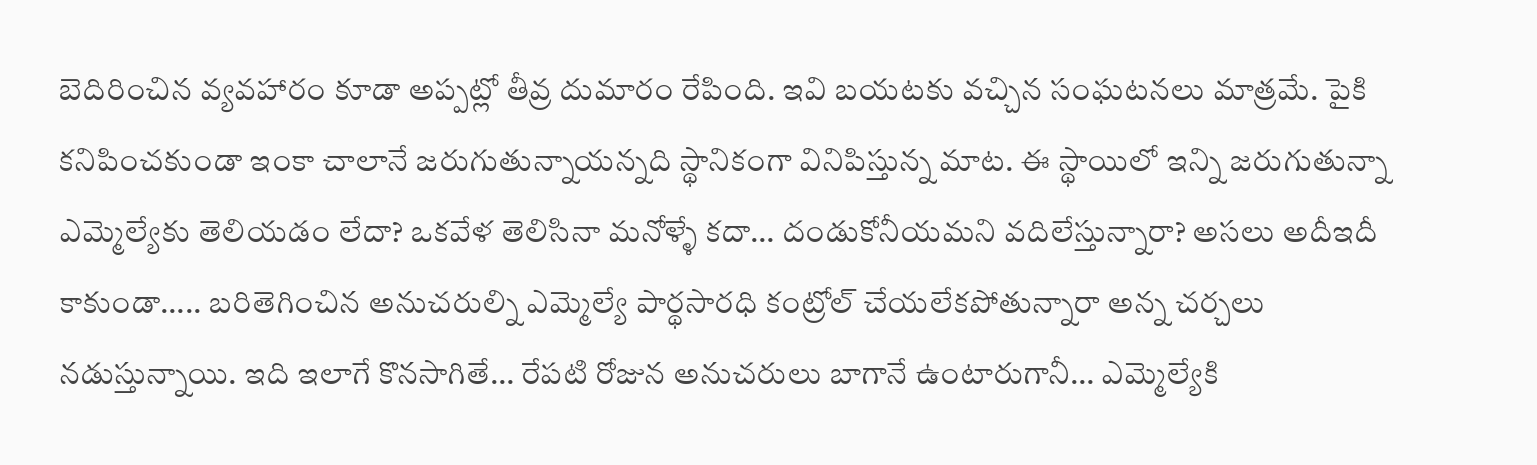బెదిరించిన వ్యవహారం కూడా అప్పట్లో తీవ్ర దుమారం రేపింది. ఇవి బయటకు వచ్చిన సంఘటనలు మాత్రమే. పైకి కనిపించకుండా ఇంకా చాలానే జరుగుతున్నాయన్నది స్థానికంగా వినిపిస్తున్న మాట. ఈ స్థాయిలో ఇన్ని జరుగుతున్నా ఎమ్మెల్యేకు తెలియడం లేదా? ఒకవేళ తెలిసినా మనోళ్ళే కదా… దండుకోనీయమని వదిలేస్తున్నారా? అసలు అదీఇదీ కాకుండా….. బరితెగించిన అనుచరుల్ని ఎమ్మెల్యే పార్థసారధి కంట్రోల్ చేయలేకపోతున్నారా అన్న చర్చలు నడుస్తున్నాయి. ఇది ఇలాగే కొనసాగితే… రేపటి రోజున అనుచరులు బాగానే ఉంటారుగానీ… ఎమ్మెల్యేకి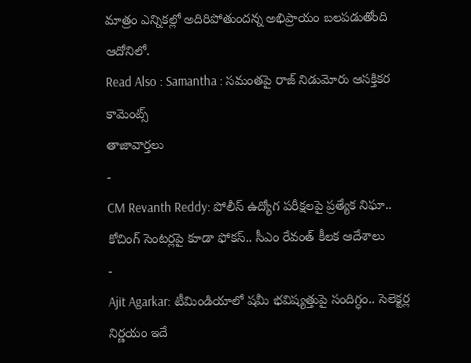మాత్రం ఎన్నికల్లో అదిరిపోతుందన్న అభిప్రాయం బలపడుతోంది ఆదోనిలో.
Read Also : Samantha : సమంతపై రాజ్ నిడుమోరు ఆసక్తికర కామెంట్స్
తాజావార్తలు
-
CM Revanth Reddy: పోలీస్ ఉద్యోగ పరీక్షలపై ప్రత్యేక నిఘా.. కోచింగ్ సెంటర్లపై కూడా ఫోకస్.. సీఎం రేవంత్ కీలక ఆదేశాలు
-
Ajit Agarkar: టీమిండియాలో షమీ భవిష్యత్తుపై సందిగ్ధం.. సెలెక్టర్ల నిర్ణయం ఇదే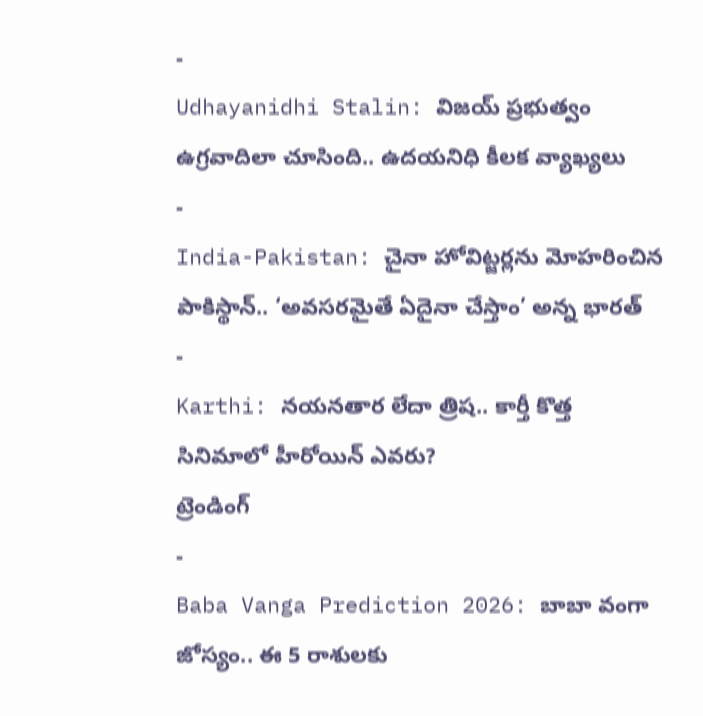-
Udhayanidhi Stalin: విజయ్ ప్రభుత్వం ఉగ్రవాదిలా చూసింది.. ఉదయనిధి కీలక వ్యాఖ్యలు
-
India-Pakistan: చైనా హోవిట్జర్లను మోహరించిన పాకిస్థాన్.. ‘అవసరమైతే ఏదైనా చేస్తాం’ అన్న భారత్
-
Karthi: నయనతార లేదా త్రిష.. కార్తీ కొత్త సినిమాలో హీరోయిన్ ఎవరు?
ట్రెండింగ్
-
Baba Vanga Prediction 2026: బాబా వంగా జోస్యం.. ఈ 5 రాశులకు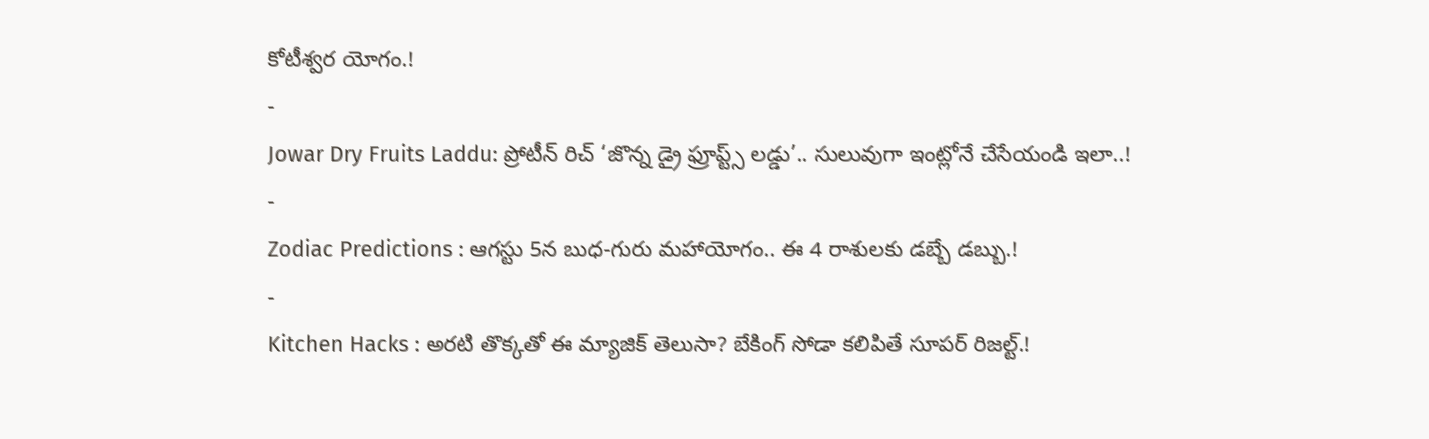కోటీశ్వర యోగం.!
-
Jowar Dry Fruits Laddu: ప్రోటీన్ రిచ్ ‘జొన్న డ్రై ఫ్రూప్ట్స్ లడ్డు’.. సులువుగా ఇంట్లోనే చేసేయండి ఇలా..!
-
Zodiac Predictions : ఆగస్టు 5న బుధ-గురు మహాయోగం.. ఈ 4 రాశులకు డబ్బే డబ్బు.!
-
Kitchen Hacks : అరటి తొక్కతో ఈ మ్యాజిక్ తెలుసా? బేకింగ్ సోడా కలిపితే సూపర్ రిజల్ట్.!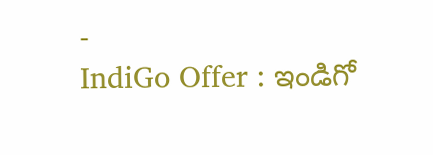-
IndiGo Offer : ఇండిగో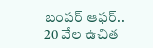బంపర్ ఆఫర్.. 20 వేల ఉచిత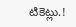టికెట్లు.!